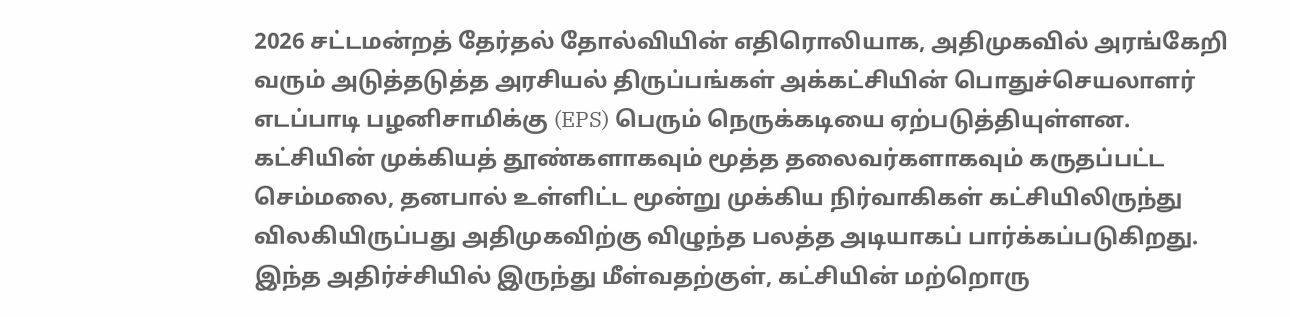2026 சட்டமன்றத் தேர்தல் தோல்வியின் எதிரொலியாக, அதிமுகவில் அரங்கேறி வரும் அடுத்தடுத்த அரசியல் திருப்பங்கள் அக்கட்சியின் பொதுச்செயலாளர் எடப்பாடி பழனிசாமிக்கு (EPS) பெரும் நெருக்கடியை ஏற்படுத்தியுள்ளன. கட்சியின் முக்கியத் தூண்களாகவும் மூத்த தலைவர்களாகவும் கருதப்பட்ட செம்மலை, தனபால் உள்ளிட்ட மூன்று முக்கிய நிர்வாகிகள் கட்சியிலிருந்து விலகியிருப்பது அதிமுகவிற்கு விழுந்த பலத்த அடியாகப் பார்க்கப்படுகிறது.
இந்த அதிர்ச்சியில் இருந்து மீள்வதற்குள், கட்சியின் மற்றொரு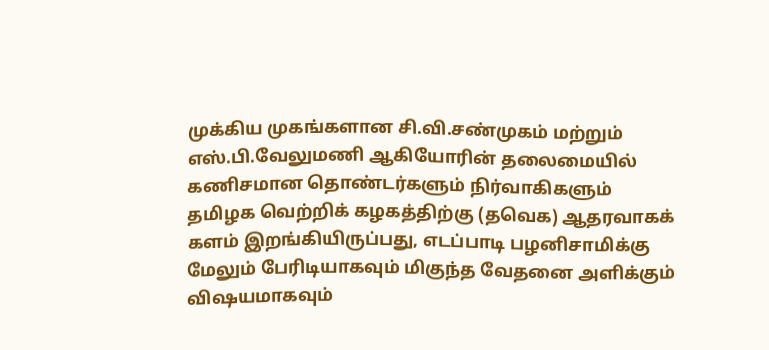முக்கிய முகங்களான சி.வி.சண்முகம் மற்றும் எஸ்.பி.வேலுமணி ஆகியோரின் தலைமையில் கணிசமான தொண்டர்களும் நிர்வாகிகளும் தமிழக வெற்றிக் கழகத்திற்கு (தவெக) ஆதரவாகக் களம் இறங்கியிருப்பது, எடப்பாடி பழனிசாமிக்கு மேலும் பேரிடியாகவும் மிகுந்த வேதனை அளிக்கும் விஷயமாகவும்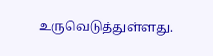உருவெடுத்துள்ளது.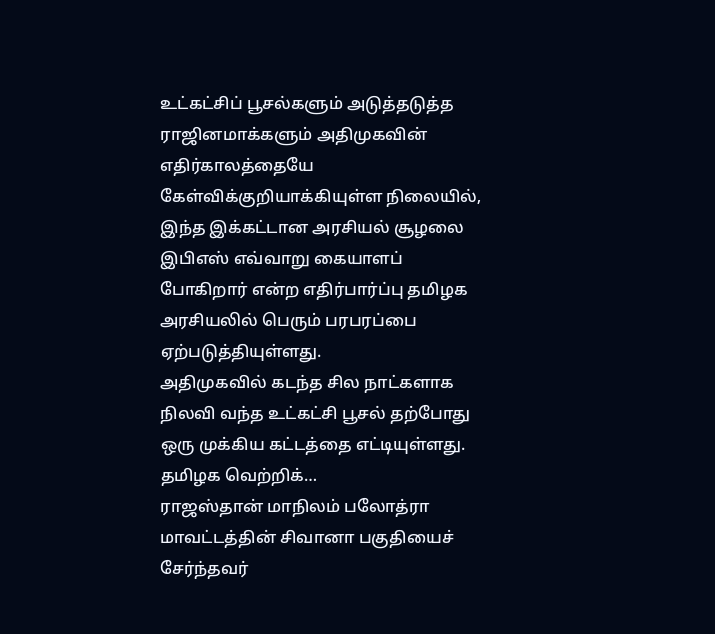உட்கட்சிப் பூசல்களும் அடுத்தடுத்த ராஜினமாக்களும் அதிமுகவின் எதிர்காலத்தையே கேள்விக்குறியாக்கியுள்ள நிலையில், இந்த இக்கட்டான அரசியல் சூழலை இபிஎஸ் எவ்வாறு கையாளப் போகிறார் என்ற எதிர்பார்ப்பு தமிழக அரசியலில் பெரும் பரபரப்பை ஏற்படுத்தியுள்ளது.
அதிமுகவில் கடந்த சில நாட்களாக நிலவி வந்த உட்கட்சி பூசல் தற்போது ஒரு முக்கிய கட்டத்தை எட்டியுள்ளது. தமிழக வெற்றிக்…
ராஜஸ்தான் மாநிலம் பலோத்ரா மாவட்டத்தின் சிவானா பகுதியைச் சேர்ந்தவர்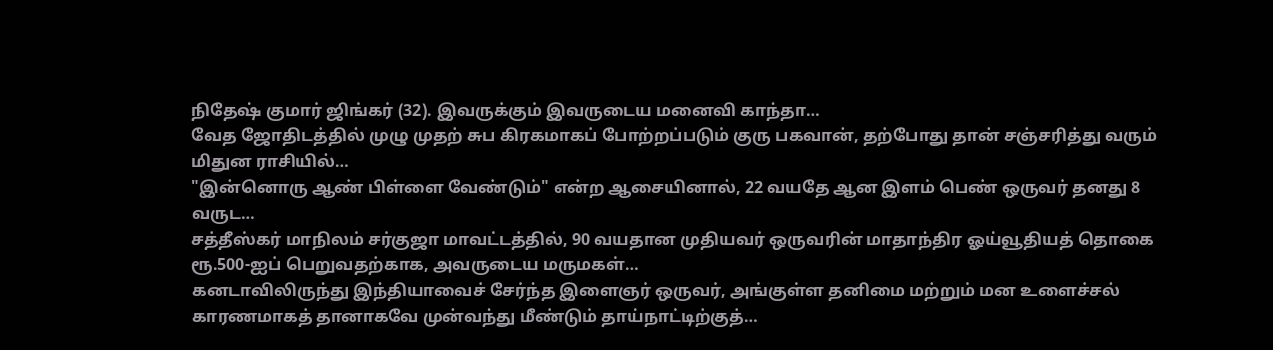நிதேஷ் குமார் ஜிங்கர் (32). இவருக்கும் இவருடைய மனைவி காந்தா…
வேத ஜோதிடத்தில் முழு முதற் சுப கிரகமாகப் போற்றப்படும் குரு பகவான், தற்போது தான் சஞ்சரித்து வரும் மிதுன ராசியில்…
"இன்னொரு ஆண் பிள்ளை வேண்டும்" என்ற ஆசையினால், 22 வயதே ஆன இளம் பெண் ஒருவர் தனது 8 வருட…
சத்தீஸ்கர் மாநிலம் சர்குஜா மாவட்டத்தில், 90 வயதான முதியவர் ஒருவரின் மாதாந்திர ஓய்வூதியத் தொகை ரூ.500-ஐப் பெறுவதற்காக, அவருடைய மருமகள்…
கனடாவிலிருந்து இந்தியாவைச் சேர்ந்த இளைஞர் ஒருவர், அங்குள்ள தனிமை மற்றும் மன உளைச்சல் காரணமாகத் தானாகவே முன்வந்து மீண்டும் தாய்நாட்டிற்குத்…